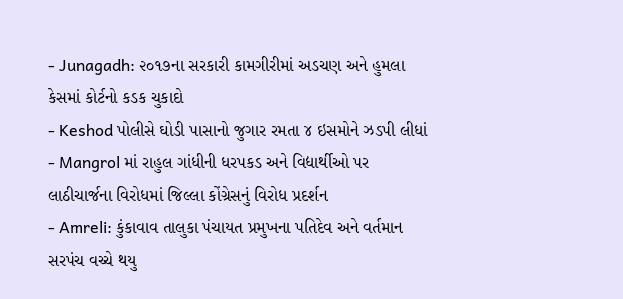- Junagadh: ૨૦૧૭ના સરકારી કામગીરીમાં અડચણ અને હુમલા કેસમાં કોર્ટનો કડક ચુકાદો
- Keshod પોલીસે ઘોડી પાસાનો જુગાર રમતા ૪ ઇસમોને ઝડપી લીધાં
- Mangrol માં રાહુલ ગાંધીની ધરપકડ અને વિદ્યાર્થીઓ પર લાઠીચાર્જના વિરોધમાં જિલ્લા કોંગ્રેસનું વિરોધ પ્રદર્શન
- Amreli: કુંકાવાવ તાલુકા પંચાયત પ્રમુખના પતિદેવ અને વર્તમાન સરપંચ વચ્ચે થયુ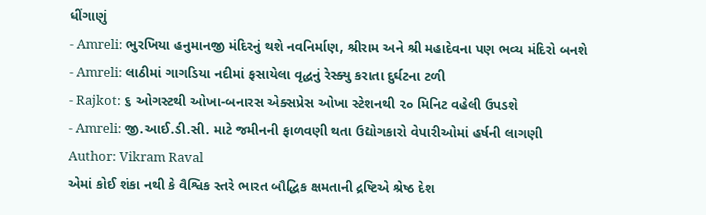ધીંગાણું
- Amreli: ભુરખિયા હનુમાનજી મંદિરનું થશે નવનિર્માણ, શ્રીરામ અને શ્રી મહાદેવના પણ ભવ્ય મંદિરો બનશે
- Amreli: લાઠીમાં ગાગડિયા નદીમાં ફસાયેલા વૃદ્ધનું રેસ્ક્યુ કરાતા દુર્ઘટના ટળી
- Rajkot: ૬ ઓગસ્ટથી ઓખા-બનારસ એક્સપ્રેસ ઓખા સ્ટેશનથી ૨૦ મિનિટ વહેલી ઉપડશે
- Amreli: જી.આઈ.ડી.સી. માટે જમીનની ફાળવણી થતા ઉદ્યોગકારો વેપારીઓમાં હર્ષની લાગણી
Author: Vikram Raval
એમાં કોઈ શંકા નથી કે વૈશ્વિક સ્તરે ભારત બૌદ્ધિક ક્ષમતાની દ્રષ્ટિએ શ્રેષ્ઠ દેશ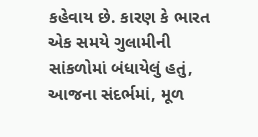કહેવાય છે. કારણ કે ભારત એક સમયે ગુલામીની સાંકળોમાં બંધાયેલું હતું, આજના સંદર્ભમાં, મૂળ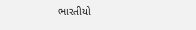ભારતીયો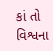કાં તો વિશ્વના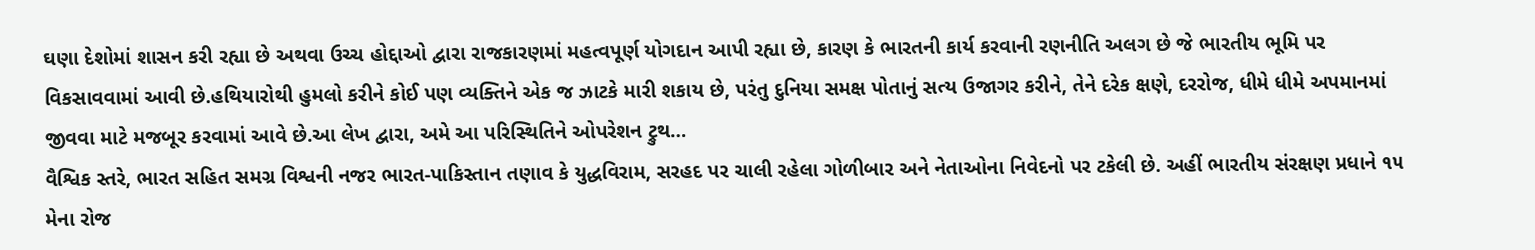ઘણા દેશોમાં શાસન કરી રહ્યા છે અથવા ઉચ્ચ હોદ્દાઓ દ્વારા રાજકારણમાં મહત્વપૂર્ણ યોગદાન આપી રહ્યા છે, કારણ કે ભારતની કાર્ય કરવાની રણનીતિ અલગ છે જે ભારતીય ભૂમિ પર વિકસાવવામાં આવી છે.હથિયારોથી હુમલો કરીને કોઈ પણ વ્યક્તિને એક જ ઝાટકે મારી શકાય છે, પરંતુ દુનિયા સમક્ષ પોતાનું સત્ય ઉજાગર કરીને, તેને દરેક ક્ષણે, દરરોજ, ધીમે ધીમે અપમાનમાં જીવવા માટે મજબૂર કરવામાં આવે છે.આ લેખ દ્વારા, અમે આ પરિસ્થિતિને ઓપરેશન ટ્રુથ…
વૈશ્વિક સ્તરે, ભારત સહિત સમગ્ર વિશ્વની નજર ભારત-પાકિસ્તાન તણાવ કે યુદ્ધવિરામ, સરહદ પર ચાલી રહેલા ગોળીબાર અને નેતાઓના નિવેદનો પર ટકેલી છે. અહીં ભારતીય સંરક્ષણ પ્રધાને ૧૫ મેના રોજ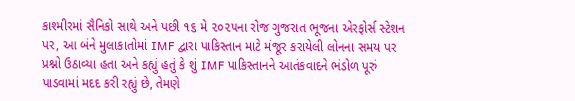કાશ્મીરમાં સૈનિકો સાથે અને પછી ૧૬ મે ૨૦૨૫ના રોજ ગુજરાત ભૂજના એરફોર્સ સ્ટેશન પર, આ બંને મુલાકાતોમાં IMF દ્વારા પાકિસ્તાન માટે મંજૂર કરાયેલી લોનના સમય પર પ્રશ્નો ઉઠાવ્યા હતા અને કહ્યું હતું કે શું IMF પાકિસ્તાનને આતંકવાદને ભંડોળ પૂરું પાડવામાં મદદ કરી રહ્યું છે, તેમણે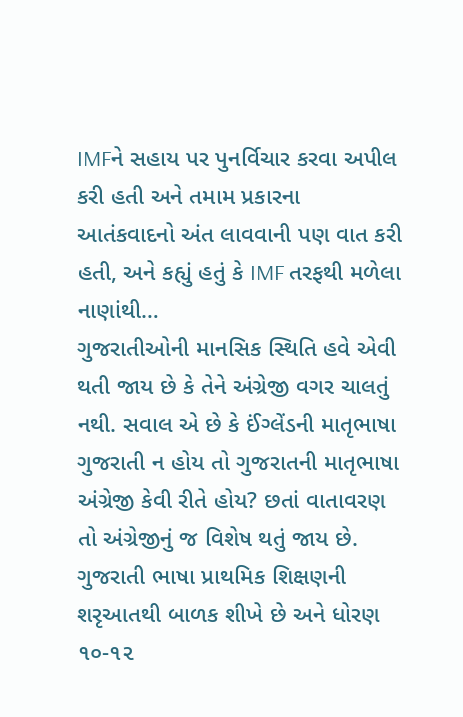IMFને સહાય પર પુનર્વિચાર કરવા અપીલ કરી હતી અને તમામ પ્રકારના આતંકવાદનો અંત લાવવાની પણ વાત કરી હતી, અને કહ્યું હતું કે IMF તરફથી મળેલા નાણાંથી…
ગુજરાતીઓની માનસિક સ્થિતિ હવે એવી થતી જાય છે કે તેને અંગ્રેજી વગર ચાલતું નથી. સવાલ એ છે કે ઈંગ્લેંડની માતૃભાષા ગુજરાતી ન હોય તો ગુજરાતની માતૃભાષા અંગ્રેજી કેવી રીતે હોય? છતાં વાતાવરણ તો અંગ્રેજીનું જ વિશેષ થતું જાય છે. ગુજરાતી ભાષા પ્રાથમિક શિક્ષણની શરૃઆતથી બાળક શીખે છે અને ધોરણ ૧૦-૧૨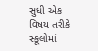સુધી એક વિષય તરીકે સ્કૂલોમાં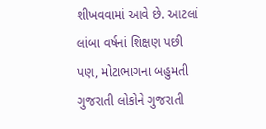શીખવવામાં આવે છે. આટલાં લાંબા વર્ષનાં શિક્ષણ પછી પણ, મોટાભાગના બહુમતી ગુજરાતી લોકોને ગુજરાતી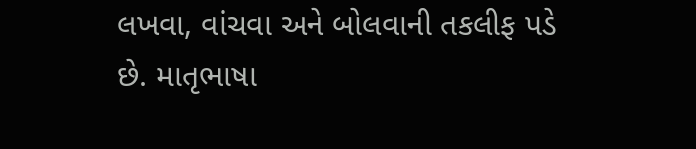લખવા, વાંચવા અને બોલવાની તકલીફ પડે છે. માતૃભાષા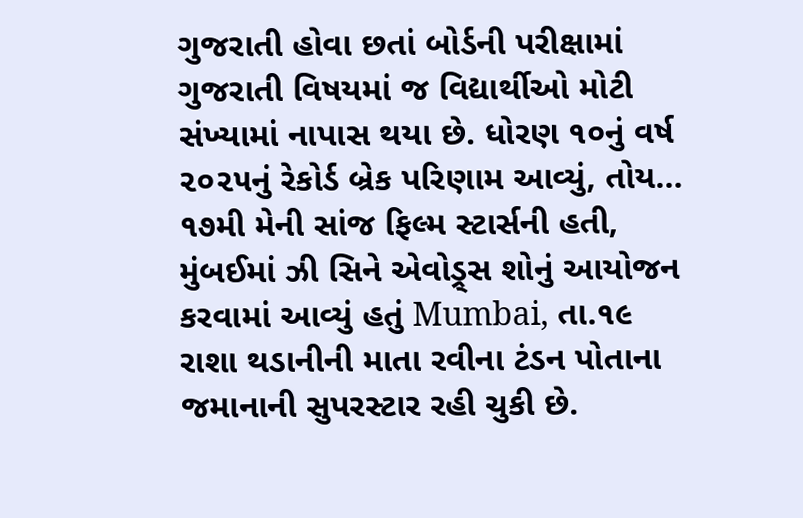ગુજરાતી હોવા છતાં બોર્ડની પરીક્ષામાં ગુજરાતી વિષયમાં જ વિદ્યાર્થીઓ મોટી સંખ્યામાં નાપાસ થયા છે. ધોરણ ૧૦નું વર્ષ ૨૦૨૫નું રેકોર્ડ બ્રેક પરિણામ આવ્યું, તોય…
૧૭મી મેની સાંજ ફિલ્મ સ્ટાર્સની હતી, મુંબઈમાં ઝી સિને એવોડ્ર્સ શોનું આયોજન કરવામાં આવ્યું હતું Mumbai, તા.૧૯ રાશા થડાનીની માતા રવીના ટંડન પોતાના જમાનાની સુપરસ્ટાર રહી ચુકી છે.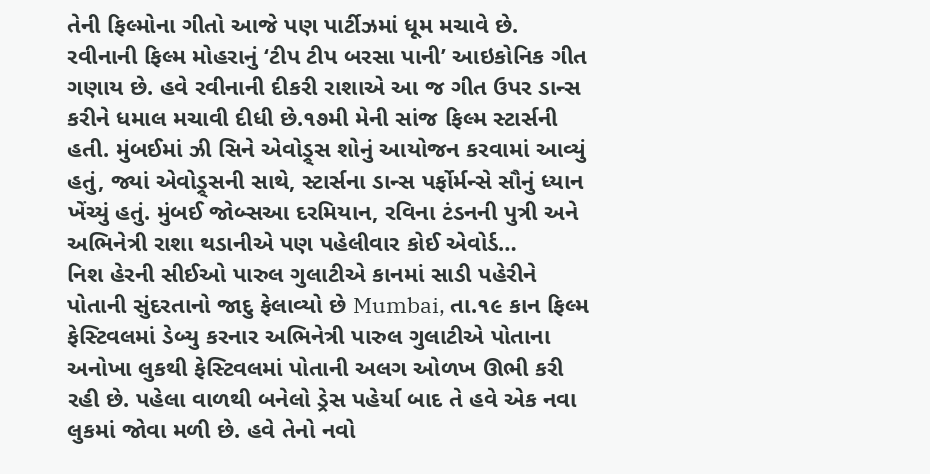તેની ફિલ્મોના ગીતો આજે પણ પાર્ટીઝમાં ધૂમ મચાવે છે. રવીનાની ફિલ્મ મોહરાનું ‘ટીપ ટીપ બરસા પાની’ આઇકોનિક ગીત ગણાય છે. હવે રવીનાની દીકરી રાશાએ આ જ ગીત ઉપર ડાન્સ કરીને ધમાલ મચાવી દીધી છે.૧૭મી મેની સાંજ ફિલ્મ સ્ટાર્સની હતી. મુંબઈમાં ઝી સિને એવોડ્ર્સ શોનું આયોજન કરવામાં આવ્યું હતું, જ્યાં એવોડ્ર્સની સાથે, સ્ટાર્સના ડાન્સ પર્ફોર્મન્સે સૌનું ધ્યાન ખેંચ્યું હતું. મુંબઈ જોબ્સઆ દરમિયાન, રવિના ટંડનની પુત્રી અને અભિનેત્રી રાશા થડાનીએ પણ પહેલીવાર કોઈ એવોર્ડ…
નિશ હેરની સીઈઓ પારુલ ગુલાટીએ કાનમાં સાડી પહેરીને પોતાની સુંદરતાનો જાદુ ફેલાવ્યો છે Mumbai, તા.૧૯ કાન ફિલ્મ ફેસ્ટિવલમાં ડેબ્યુ કરનાર અભિનેત્રી પારુલ ગુલાટીએ પોતાના અનોખા લુકથી ફેસ્ટિવલમાં પોતાની અલગ ઓળખ ઊભી કરી રહી છે. પહેલા વાળથી બનેલો ડ્રેસ પહેર્યા બાદ તે હવે એક નવા લુકમાં જોવા મળી છે. હવે તેનો નવો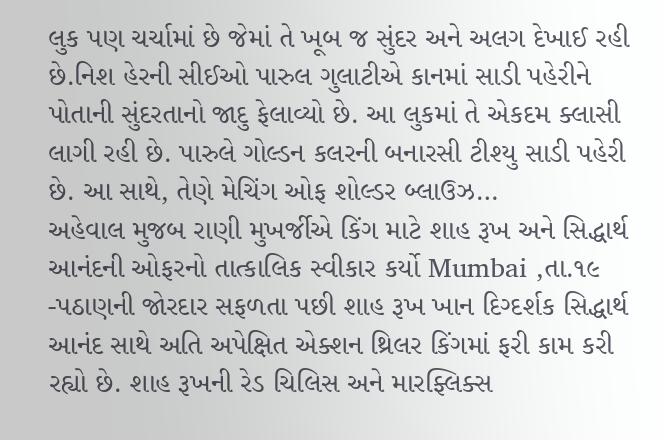લુક પણ ચર્ચામાં છે જેમાં તે ખૂબ જ સુંદર અને અલગ દેખાઈ રહી છે.નિશ હેરની સીઈઓ પારુલ ગુલાટીએ કાનમાં સાડી પહેરીને પોતાની સુંદરતાનો જાદુ ફેલાવ્યો છે. આ લુકમાં તે એકદમ ક્લાસી લાગી રહી છે. પારુલે ગોલ્ડન કલરની બનારસી ટીશ્યુ સાડી પહેરી છે. આ સાથે, તેણે મેચિંગ ઓફ શોલ્ડર બ્લાઉઝ…
અહેવાલ મુજબ રાણી મુખર્જીએ કિંગ માટે શાહ રૂખ અને સિદ્ધાર્થ આનંદની ઓફરનો તાત્કાલિક સ્વીકાર કર્યો Mumbai ,તા.૧૯ -પઠાણની જોરદાર સફળતા પછી શાહ રૂખ ખાન દિગ્દર્શક સિદ્ધાર્થ આનંદ સાથે અતિ અપેક્ષિત એક્શન થ્રિલર કિંગમાં ફરી કામ કરી રહ્યો છે. શાહ રૂખની રેડ ચિલિસ અને મારફ્લિક્સ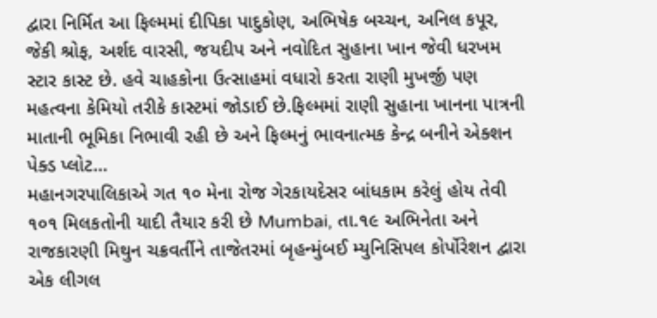દ્વારા નિર્મિત આ ફિલ્મમાં દીપિકા પાદુકોણ, અભિષેક બચ્ચન, અનિલ કપૂર, જેકી શ્રોફ, અર્શદ વારસી, જયદીપ અને નવોદિત સુહાના ખાન જેવી ધરખમ સ્ટાર કાસ્ટ છે. હવે ચાહકોના ઉત્સાહમાં વધારો કરતા રાણી મુખર્જી પણ મહત્વના કેમિયો તરીકે કાસ્ટમાં જોડાઈ છે.ફિલ્મમાં રાણી સુહાના ખાનના પાત્રની માતાની ભૂમિકા નિભાવી રહી છે અને ફિલ્મનું ભાવનાત્મક કેન્દ્ર બનીને એક્શન પેક્ડ પ્લોટ…
મહાનગરપાલિકાએ ગત ૧૦ મેના રોજ ગેરકાયદેસર બાંધકામ કરેલું હોય તેવી ૧૦૧ મિલકતોની યાદી તૈયાર કરી છે Mumbai, તા.૧૯ અભિનેતા અને રાજકારણી મિથુન ચક્રવર્તીને તાજેતરમાં બૃહન્મુંબઈ મ્યુનિસિપલ કોર્પોરેશન દ્વારા એક લીગલ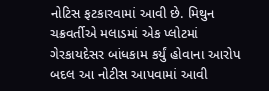નોટિસ ફટકારવામાં આવી છે. મિથુન ચક્રવર્તીએ મલાડમાં એક પ્લોટમાં ગેરકાયદેસર બાંધકામ કર્યું હોવાના આરોપ બદલ આ નોટીસ આપવામાં આવી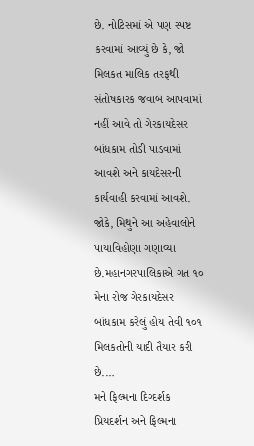છે. નોટિસમાં એ પણ સ્પષ્ટ કરવામાં આવ્યું છે કે, જો મિલકત માલિક તરફથી સંતોષકારક જવાબ આપવામાં નહીં આવે તો ગેરકાયદેસર બાંધકામ તોડી પાડવામાં આવશે અને કાયદેસરની કાર્યવાહી કરવામાં આવશે. જોકે, મિથુને આ અહેવાલોને પાયાવિહોણા ગણાવ્યા છે.મહાનગરપાલિકાએ ગત ૧૦ મેના રોજ ગેરકાયદેસર બાંધકામ કરેલું હોય તેવી ૧૦૧ મિલકતોની યાદી તૈયાર કરી છે.…
મને ફિલ્મના દિગ્દર્શક પ્રિયદર્શન અને ફિલ્મના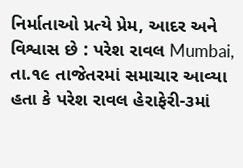નિર્માતાઓ પ્રત્યે પ્રેમ, આદર અને વિશ્વાસ છે : પરેશ રાવલ Mumbai, તા.૧૯ તાજેતરમાં સમાચાર આવ્યા હતા કે પરેશ રાવલ હેરાફેરી-૩માં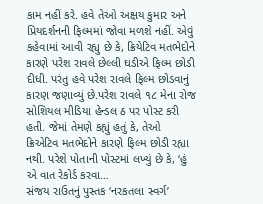કામ નહીં કરે. હવે તેઓ અક્ષય કુમાર અને પ્રિયદર્શનની ફિલ્મમાં જોવા મળશે નહીં. એવું કહેવામાં આવી રહ્યુ છે કે, ક્રિયેટિવ મતભેદોને કારણે પરેશ રાવલે છેલ્લી ઘડીએ ફિલ્મ છોડી દીધી. પરંતુ હવે પરેશ રાવલે ફિલ્મ છોડવાનું કારણ જણાવ્યું છે.પરેશ રાવલે ૧૮ મેના રોજ સોશિયલ મીડિયા હેન્ડલ ઠ પર પોસ્ટ કરી હતી. જેમાં તેમણે કહ્યું હતું કે, તેઓ ક્રિએટિવ મતભેદોને કારણે ફિલ્મ છોડી રહ્યા નથી. પરેશે પોતાની પોસ્ટમાં લખ્યું છે કે, ‘હું એ વાત રેકોર્ડ કરવા…
સંજય રાઉતનું પુસ્તક ‘નરકતલા સ્વર્ગ’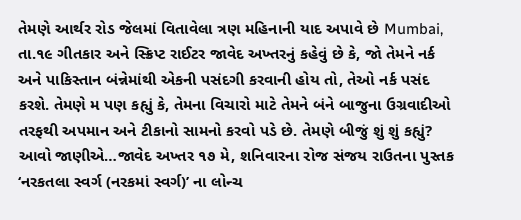તેમણે આર્થર રોડ જેલમાં વિતાવેલા ત્રણ મહિનાની યાદ અપાવે છે Mumbai, તા.૧૯ ગીતકાર અને સ્ક્રિપ્ટ રાઈટર જાવેદ અખ્તરનું કહેવું છે કે, જો તેમને નર્ક અને પાકિસ્તાન બંન્નેમાંથી એકની પસંદગી કરવાની હોય તો, તેઓ નર્ક પસંદ કરશે. તેમણે મ પણ કહ્યું કે, તેમના વિચારો માટે તેમને બંને બાજુના ઉગ્રવાદીઓ તરફથી અપમાન અને ટીકાનો સામનો કરવો પડે છે. તેમણે બીજું શું શું કહ્યું? આવો જાણીએ…જાવેદ અખ્તર ૧૭ મે, શનિવારના રોજ સંજય રાઉતના પુસ્તક ‘નરકતલા સ્વર્ગ (નરકમાં સ્વર્ગ)’ ના લોન્ચ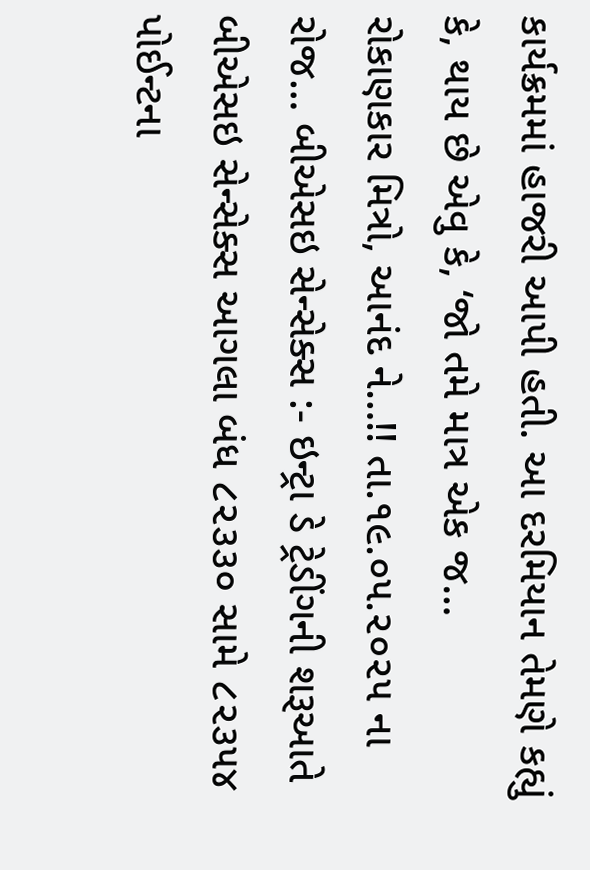કાર્યક્રમમાં હાજરી આપી હતી. આ દરમિયાન તેમણે કહ્યું કે, થાય છે એવુ કે, ‘જો તમે માત્ર એક જ…
રોકાણકાર મિત્રો, આનંદ ને…!! તા.૧૯.૦૫.૨૦૨૫ ના રોજ… બીએસઇ સેન્સેક્સ :- ઇન્ટ્રા ડે ટ્રેડીંગની શરૂઆતે બીએસઇ સેન્સેક્સ આગલા બંધ ૮૨૩૩૦ સામે ૮૨૩૫૪ પોઈન્ટના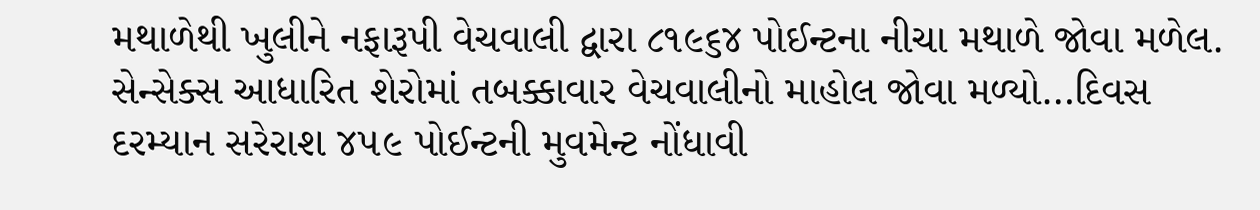મથાળેથી ખુલીને નફારૂપી વેચવાલી દ્વારા ૮૧૯૬૪ પોઈન્ટના નીચા મથાળે જોવા મળેલ. સેન્સેક્સ આધારિત શેરોમાં તબક્કાવાર વેચવાલીનો માહોલ જોવા મળ્યો…દિવસ દરમ્યાન સરેરાશ ૪૫૯ પોઈન્ટની મુવમેન્ટ નોંધાવી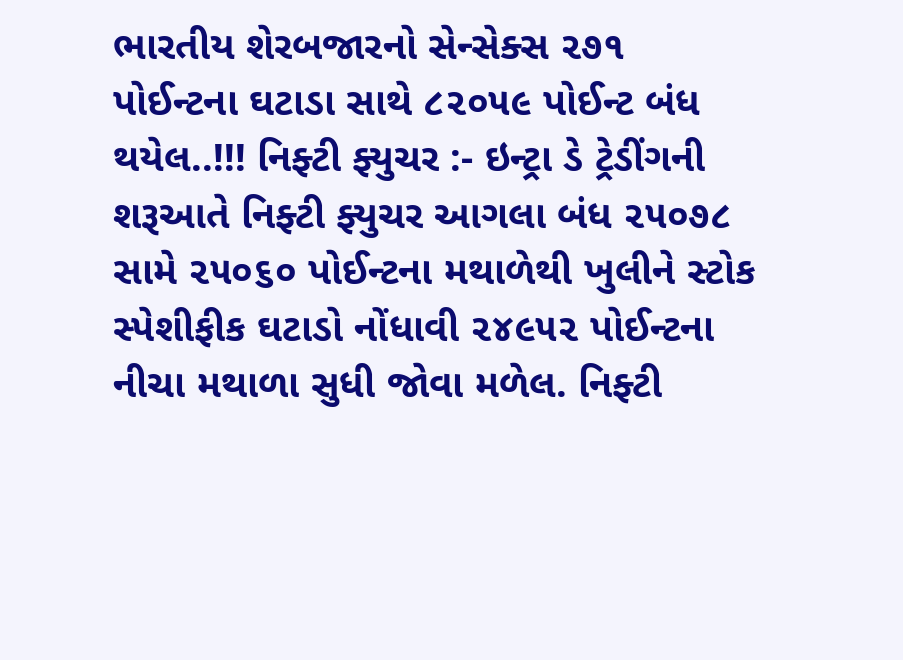ભારતીય શેરબજારનો સેન્સેક્સ ૨૭૧ પોઈન્ટના ઘટાડા સાથે ૮૨૦૫૯ પોઈન્ટ બંધ થયેલ..!!! નિફ્ટી ફ્યુચર :- ઇન્ટ્રા ડે ટ્રેડીંગની શરૂઆતે નિફ્ટી ફ્યુચર આગલા બંધ ૨૫૦૭૮ સામે ૨૫૦૬૦ પોઈન્ટના મથાળેથી ખુલીને સ્ટોક સ્પેશીફીક ઘટાડો નોંધાવી ૨૪૯૫૨ પોઈન્ટના નીચા મથાળા સુધી જોવા મળેલ. નિફ્ટી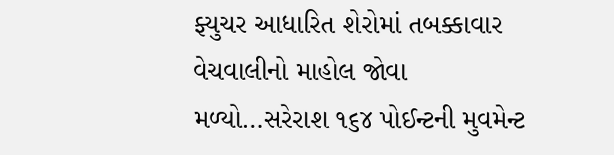ફ્યુચર આધારિત શેરોમાં તબક્કાવાર વેચવાલીનો માહોલ જોવા મળ્યો…સરેરાશ ૧૬૪ પોઈન્ટની મુવમેન્ટ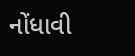નોંધાવી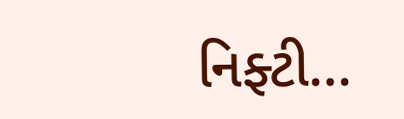નિફ્ટી…